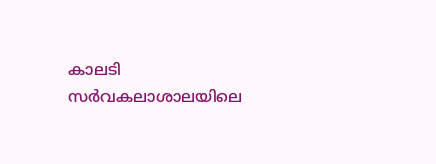കാലടി സർവകലാശാലയിലെ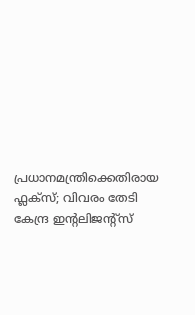പ്രധാനമന്ത്രിക്കെതിരായ ഫ്ലക്സ്; വിവരം തേടി കേന്ദ്ര ഇന്റലിജന്റ്സ്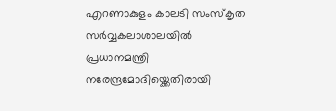എറണാകുളം കാലടി സംസ്‌കൃത സർവ്വകലാശാലയിൽ പ്രധാനമന്ത്രി നരേന്ദ്രമോദിയ്ക്കെതിരായി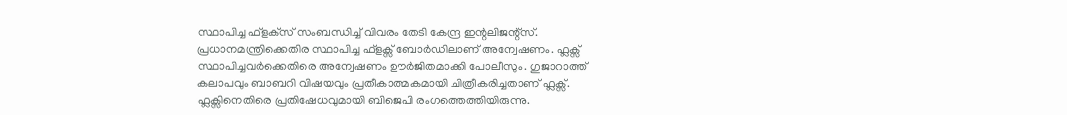സ്ഥാപിച്ച ഫ്‌ളക്‌സ് സംബന്ധിച്ച് വിവരം തേടി കേന്ദ്ര ഇന്റലിജന്റ്സ്. പ്രധാനമന്ത്രിക്കെതിര സ്ഥാപിച്ച ഫ്ളക്സ് ബോർഡിലാണ് അന്വേഷണം. ഫ്ലക്സ് സ്ഥാപിച്ചവർക്കെതിരെ അന്വേഷണം ഊർജിതമാക്കി പോലീസും. ഗുജാറാത്ത് കലാപവും ബാബറി വിഷയവും പ്രതീകാത്മകമായി ചിത്രീകരിച്ചതാണ് ഫ്ലക്സ്. ഫ്ലക്സിനെതിരെ പ്രതിഷേധവുമായി ബിജെപി രംഗത്തെത്തിയിരുന്നു.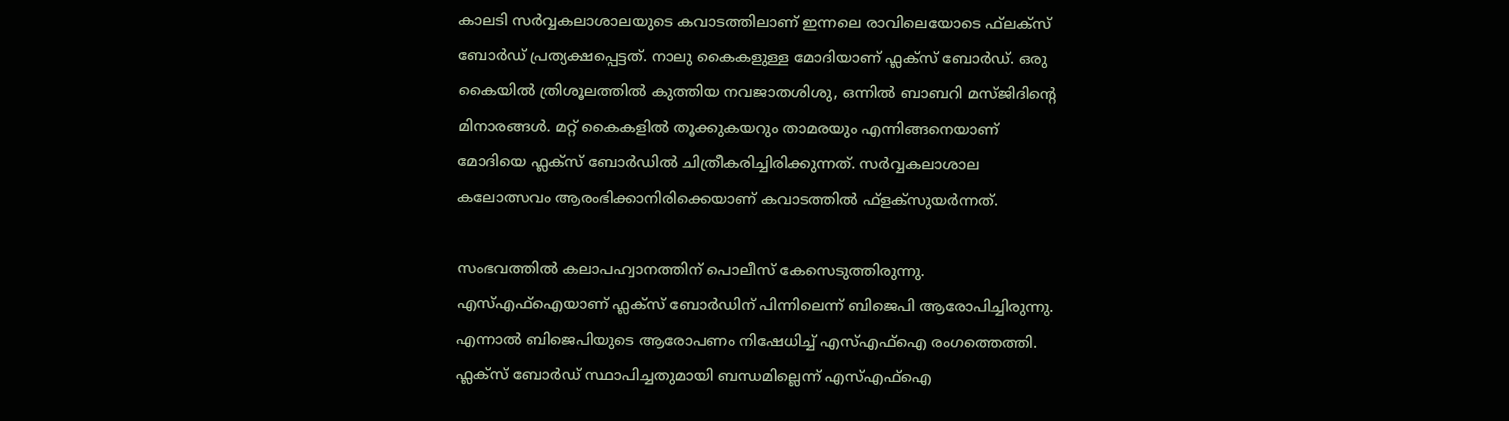കാലടി സർവ്വകലാശാലയുടെ കവാടത്തിലാണ് ഇന്നലെ രാവിലെയോടെ ഫ്‌ലക്‌സ് ബോർഡ് പ്രത്യക്ഷപ്പെട്ടത്. നാലു കൈകളുള്ള മോദിയാണ് ഫ്ലക്സ് ബോർഡ്. ഒരു കൈയിൽ ത്രിശൂലത്തിൽ കുത്തിയ നവജാതശിശു, ഒന്നിൽ ബാബറി മസ്ജിദിന്റെ മിനാരങ്ങൾ. മറ്റ് കൈകളിൽ തൂക്കുകയറും താമരയും എന്നിങ്ങനെയാണ് മോദിയെ ഫ്ലക്സ് ബോർഡിൽ ചിത്രീകരിച്ചിരിക്കുന്നത്. സർവ്വകലാശാല കലോത്സവം ആരംഭിക്കാനിരിക്കെയാണ് കവാടത്തിൽ ഫ്‌ളക്‌സുയർന്നത്.

സംഭവത്തിൽ കലാപഹ്വാനത്തിന് പൊലീസ് കേസെടുത്തിരുന്നു. എസ്എഫ്ഐയാണ് ഫ്ലക്സ് ബോർഡിന് പിന്നിലെന്ന് ബിജെപി ആരോപിച്ചിരുന്നു. എന്നാൽ ബിജെപിയുടെ ആരോപണം നിഷേധിച്ച് എസ്എഫ്ഐ രംഗത്തെത്തി. ഫ്ലക്സ് ബോർഡ് സ്ഥാപിച്ചതുമായി ബന്ധമില്ലെന്ന് എസ്എഫ്‌ഐ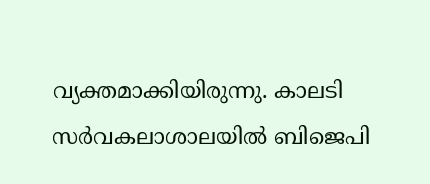വ്യക്തമാക്കിയിരുന്നു. കാലടി സർവകലാശാലയിൽ ബിജെപി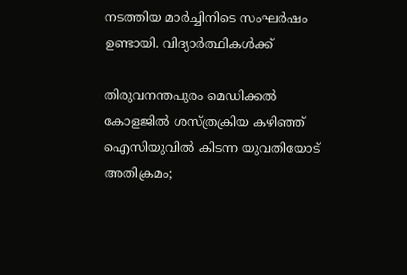നടത്തിയ മാർച്ചിനിടെ സംഘർഷം ഉണ്ടായി. വിദ്യാർത്ഥികൾക്ക്

തിരുവനന്തപുരം മെഡിക്കല്‍ കോളജില്‍ ശസ്ത്രക്രിയ കഴിഞ്ഞ് ഐസിയുവില്‍ കിടന്ന യുവതിയോട് അതിക്രമം;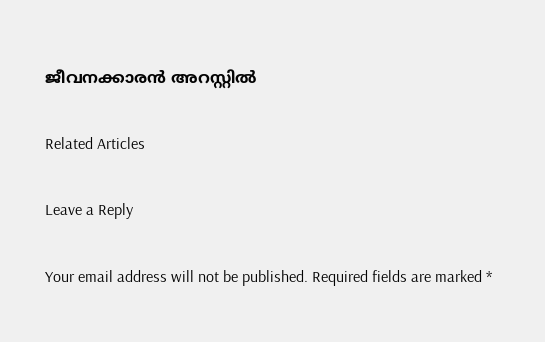ജീവനക്കാരന്‍ അറസ്റ്റില്‍

Related Articles

Leave a Reply

Your email address will not be published. Required fields are marked *